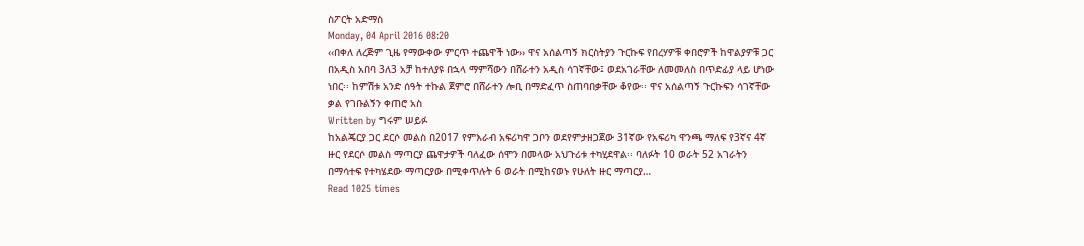ስፖርት አድማስ
Monday, 04 April 2016 08:20
‹‹በቀለ ለረጅም ጊዜ የማውቀው ምርጥ ተጨዋች ነው›› ዋና አሰልጣኝ ክርስትያን ጉርኩፍ የበረሃዎቹ ቀበሮዎች ከዋልያዎቹ ጋር በአዲስ አበባ 3ለ3 አቻ ከተለያዩ በኋላ ማምሻውን በሸራተን አዲስ ሳገኛቸው፤ ወደአገራቸው ለመመለስ በጥድፊያ ላይ ሆነው ነበር፡፡ ከምሽቱ አንድ ሰዓት ተኩል ጀምሮ በሸራተን ሎቢ በማድፈጥ ስጠባበቃቸው ቆየው፡፡ ዋና አሰልጣኝ ጉርኩፍን ሳገኛቸው ቃል የገቡልኝን ቀጠሮ አስ
Written by ግሩም ሠይፉ
ከአልጄርያ ጋር ደርሶ መልስ በ2017 የምእራብ አፍሪካዋ ጋቦን ወደየምታዘጋጀው 31ኛው የአፍሪካ ዋንጫ ማለፍ የ3ኛና 4ኛ ዙር የደርሶ መልስ ማጣርያ ጨዋታዎች ባለፈው ሰሞን በመላው አህጉሪቱ ተካሂደዋል፡፡ ባለፉት 10 ወራት 52 አገራትን በማሳተፍ የተካሄደው ማጣርያው በሚቀጥሉት 6 ወራት በሚከናወኑ የሁለት ዙር ማጣርያ…
Read 1025 times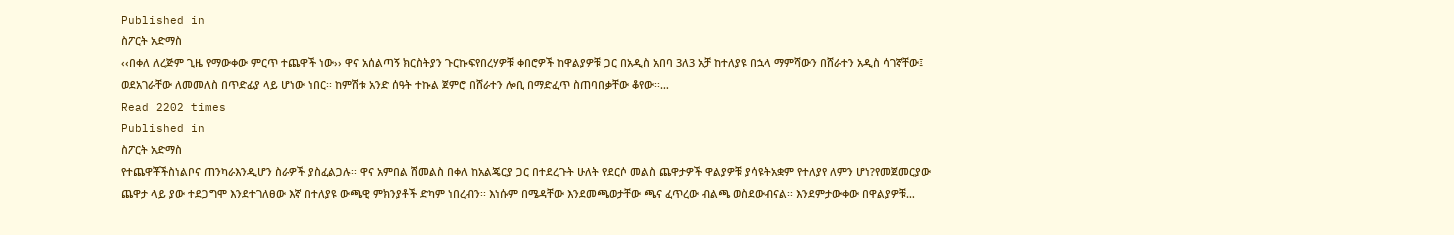Published in
ስፖርት አድማስ
‹‹በቀለ ለረጅም ጊዜ የማውቀው ምርጥ ተጨዋች ነው›› ዋና አሰልጣኝ ክርስትያን ጉርኩፍየበረሃዎቹ ቀበሮዎች ከዋልያዎቹ ጋር በአዲስ አበባ 3ለ3 አቻ ከተለያዩ በኋላ ማምሻውን በሸራተን አዲስ ሳገኛቸው፤ ወደአገራቸው ለመመለስ በጥድፊያ ላይ ሆነው ነበር፡፡ ከምሽቱ አንድ ሰዓት ተኩል ጀምሮ በሸራተን ሎቢ በማድፈጥ ስጠባበቃቸው ቆየው፡፡…
Read 2202 times
Published in
ስፖርት አድማስ
የተጨዋቾችስነልቦና ጠንካራእንዲሆን ስራዎች ያስፈልጋሉ፡፡ ዋና አምበል ሽመልስ በቀለ ከአልጄርያ ጋር በተደረጉት ሁለት የደርሶ መልስ ጨዋታዎች ዋልያዎቹ ያሳዩትአቋም የተለያየ ለምን ሆነ?የመጀመርያው ጨዋታ ላይ ያው ተደጋግሞ እንደተገለፀው እኛ በተለያዩ ውጫዊ ምክንያቶች ድካም ነበረብን፡፡ እነሱም በሜዳቸው እንደመጫወታቸው ጫና ፈጥረው ብልጫ ወስደውብናል፡፡ እንደምታውቀው በዋልያዎቹ…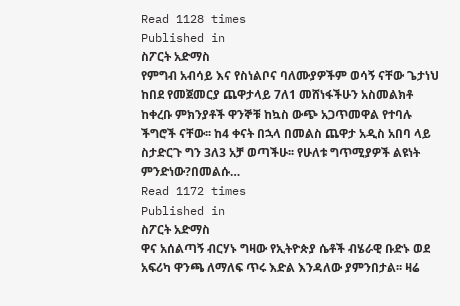Read 1128 times
Published in
ስፖርት አድማስ
የምግብ አብሳይ እና የስነልቦና ባለሙያዎችም ወሳኝ ናቸው ጌታነህ ከበደ የመጀመርያ ጨዋታላይ 7ለ1 መሸነፋችሁን አስመልክቶ ከቀረቡ ምክንያቶች ዋንኞቹ ከኳስ ውጭ አጋጥመዋል የተባሉ ችግሮች ናቸው፡፡ ከ4 ቀናት በኋላ በመልስ ጨዋታ አዲስ አበባ ላይ ስታድርጉ ግን 3ለ3 አቻ ወጣችሁ፡፡ የሁለቱ ግጥሚያዎች ልዩነት ምንድነው?በመልሱ…
Read 1172 times
Published in
ስፖርት አድማስ
ዋና አሰልጣኝ ብርሃኑ ግዛው የኢትዮጵያ ሴቶች ብሄራዊ ቡድኑ ወደ አፍሪካ ዋንጫ ለማለፍ ጥሩ እድል እንዳለው ያምንበታል፡፡ ዛሬ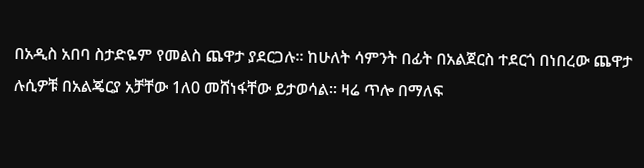በአዲስ አበባ ስታድዬም የመልስ ጨዋታ ያደርጋሉ፡፡ ከሁለት ሳምንት በፊት በአልጀርስ ተደርጎ በነበረው ጨዋታ ሉሲዎቹ በአልጄርያ አቻቸው 1ለ0 መሸነፋቸው ይታወሳል፡፡ ዛሬ ጥሎ በማለፍ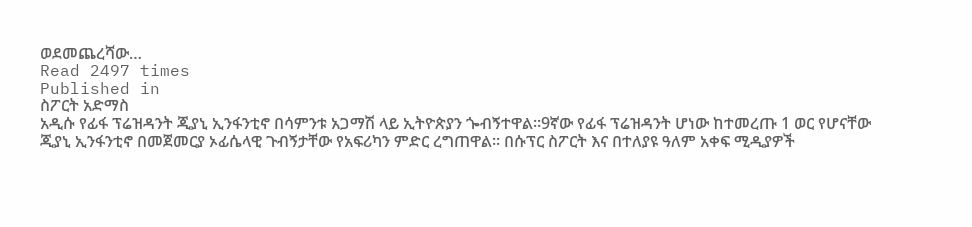ወደመጨረሻው…
Read 2497 times
Published in
ስፖርት አድማስ
አዲሱ የፊፋ ፕሬዝዳንት ጂያኒ ኢንፋንቲኖ በሳምንቱ አጋማሽ ላይ ኢትዮጵያን ጐብኝተዋል፡፡9ኛው የፊፋ ፕሬዝዳንት ሆነው ከተመረጡ 1 ወር የሆናቸው ጂያኒ ኢንፋንቲኖ በመጀመርያ ኦፊሴላዊ ጉብኝታቸው የአፍሪካን ምድር ረግጠዋል፡፡ በሱፕር ስፖርት እና በተለያዩ ዓለም አቀፍ ሚዲያዎች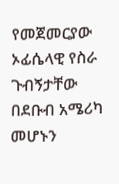የመጀመርያው ኦፊሴላዊ የስራ ጉብኝታቸው በደቡብ አሜሪካ መሆኑን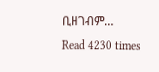ቢዘገብም…
Read 4230 times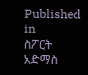Published in
ስፖርት አድማስ